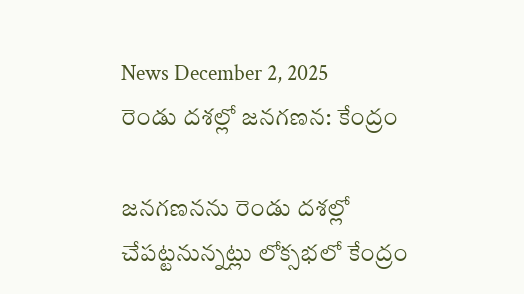News December 2, 2025
రెండు దశల్లో జనగణన: కేంద్రం

జనగణనను రెండు దశల్లో చేపట్టనున్నట్లు లోక్సభలో కేంద్రం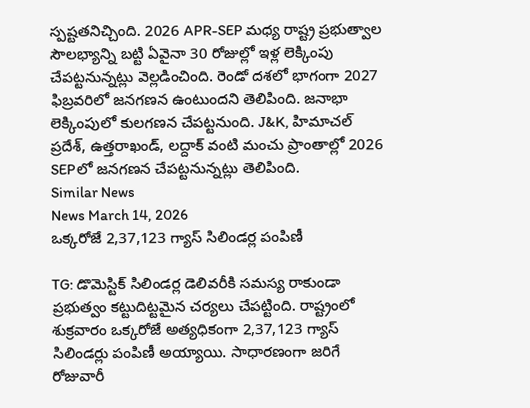స్పష్టతనిచ్చింది. 2026 APR-SEP మధ్య రాష్ట్ర ప్రభుత్వాల సౌలభ్యాన్ని బట్టి ఏవైనా 30 రోజుల్లో ఇళ్ల లెక్కింపు చేపట్టనున్నట్లు వెల్లడించింది. రెండో దశలో భాగంగా 2027 ఫిబ్రవరిలో జనగణన ఉంటుందని తెలిపింది. జనాభా లెక్కింపులో కులగణన చేపట్టనుంది. J&K, హిమాచల్ ప్రదేశ్, ఉత్తరాఖండ్, లద్దాక్ వంటి మంచు ప్రాంతాల్లో 2026 SEPలో జనగణన చేపట్టనున్నట్లు తెలిపింది.
Similar News
News March 14, 2026
ఒక్కరోజే 2,37,123 గ్యాస్ సిలిండర్ల పంపిణీ

TG: డొమెస్టిక్ సిలిండర్ల డెలివరీకి సమస్య రాకుండా ప్రభుత్వం కట్టుదిట్టమైన చర్యలు చేపట్టింది. రాష్ట్రంలో శుక్రవారం ఒక్కరోజే అత్యధికంగా 2,37,123 గ్యాస్ సిలిండర్లు పంపిణీ అయ్యాయి. సాధారణంగా జరిగే రోజువారీ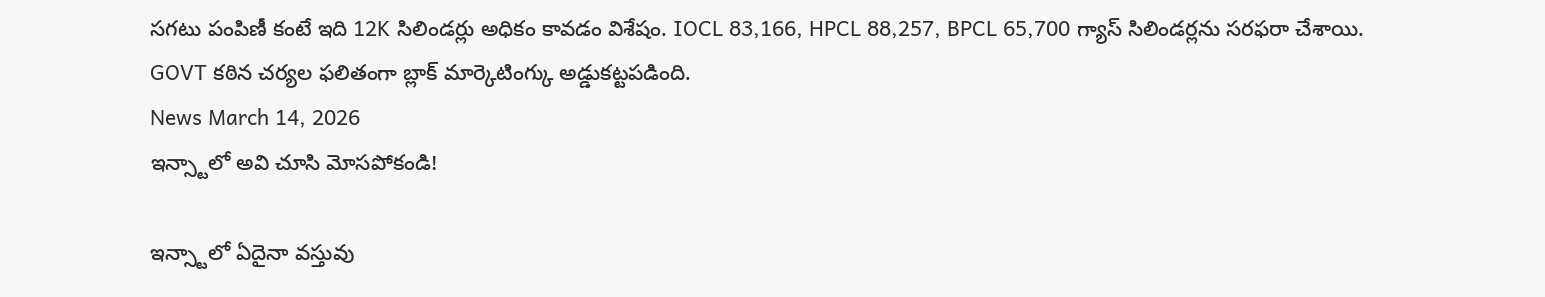సగటు పంపిణీ కంటే ఇది 12K సిలిండర్లు అధికం కావడం విశేషం. IOCL 83,166, HPCL 88,257, BPCL 65,700 గ్యాస్ సిలిండర్లను సరఫరా చేశాయి. GOVT కఠిన చర్యల ఫలితంగా బ్లాక్ మార్కెటింగ్కు అడ్డుకట్టపడింది.
News March 14, 2026
ఇన్స్టాలో అవి చూసి మోసపోకండి!

ఇన్స్టాలో ఏదైనా వస్తువు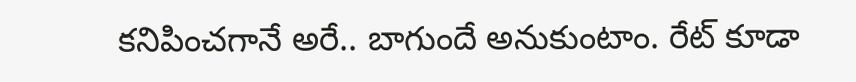కనిపించగానే అరే.. బాగుందే అనుకుంటాం. రేట్ కూడా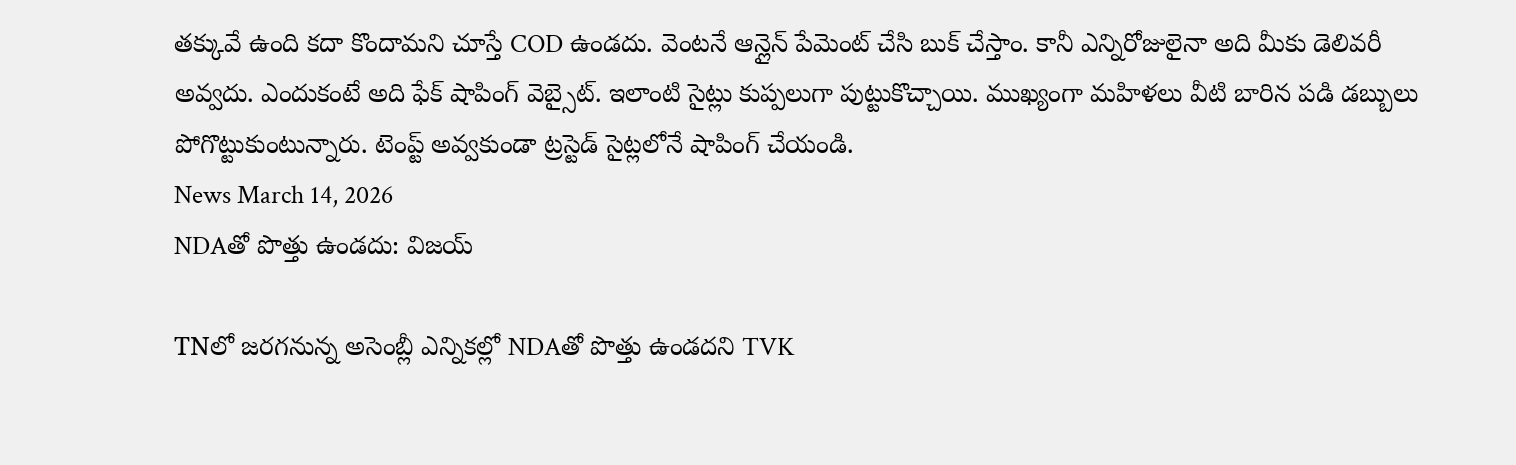తక్కువే ఉంది కదా కొందామని చూస్తే COD ఉండదు. వెంటనే ఆన్లైన్ పేమెంట్ చేసి బుక్ చేస్తాం. కానీ ఎన్నిరోజులైనా అది మీకు డెలివరీ అవ్వదు. ఎందుకంటే అది ఫేక్ షాపింగ్ వెబ్సైట్. ఇలాంటి సైట్లు కుప్పలుగా పుట్టుకొచ్చాయి. ముఖ్యంగా మహిళలు వీటి బారిన పడి డబ్బులు పోగొట్టుకుంటున్నారు. టెంప్ట్ అవ్వకుండా ట్రస్టెడ్ సైట్లలోనే షాపింగ్ చేయండి.
News March 14, 2026
NDAతో పొత్తు ఉండదు: విజయ్

TNలో జరగనున్న అసెంబ్లీ ఎన్నికల్లో NDAతో పొత్తు ఉండదని TVK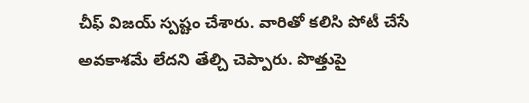చీఫ్ విజయ్ స్పష్టం చేశారు. వారితో కలిసి పోటీ చేసే అవకాశమే లేదని తేల్చి చెప్పారు. పొత్తుపై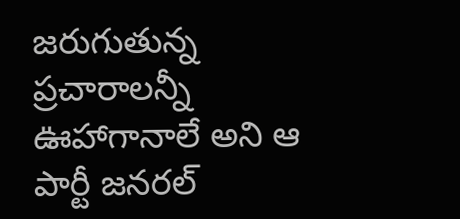జరుగుతున్న ప్రచారాలన్నీ ఊహాగానాలే అని ఆ పార్టీ జనరల్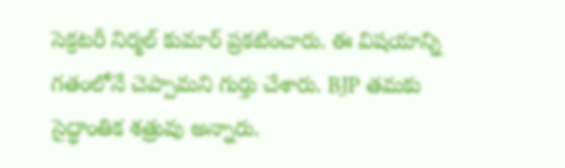సెక్రటరీ నిర్మల్ కుమార్ ప్రకటించారు. ఈ విషయాన్ని గతంలోనే చెప్పామని గుర్తు చేశారు. BJP తమకు సైద్ధాంతిక శత్రువు అన్నారు.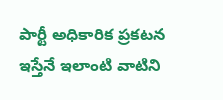పార్టీ అధికారిక ప్రకటన ఇస్తేనే ఇలాంటి వాటిని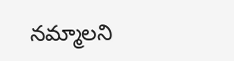నమ్మాలని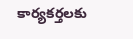కార్యకర్తలకు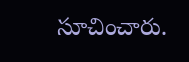సూచించారు.